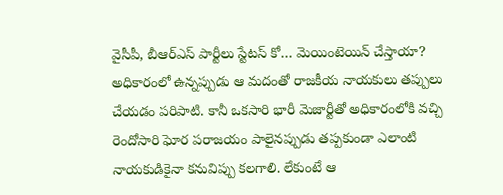వైసీపీ, బీఆర్ఎస్ పార్టీలు స్టేటస్ కో… మెయింటెయిన్ చేస్తాయా?
అధికారంలో ఉన్నప్పుడు ఆ మదంతో రాజకీయ నాయకులు తప్పులు చేయడం పరిపాటి. కానీ ఒకసారి భారీ మెజార్టీతో అధికారంలోకి వచ్చి రెందోసారి ఘోర పరాజయం పాలైనప్పుడు తప్పకుండా ఎలాంటి నాయకుడికైనా కనువిప్పు కలగాలి. లేకుంటే ఆ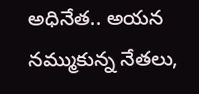అధినేత.. అయన నమ్ముకున్న నేతలు,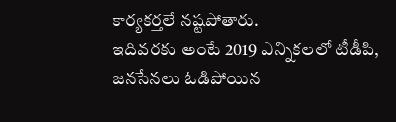కార్యకర్తలే నష్టపోతారు.
ఇదివరకు అంటే 2019 ఎన్నికలలో టీడీపి, జనసేనలు ఓడిపోయిన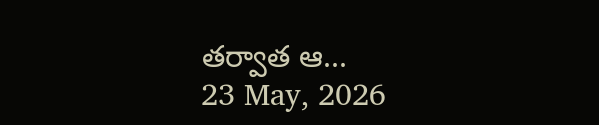తర్వాత ఆ...
23 May, 2026